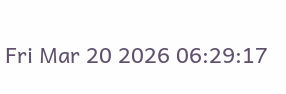Fri Mar 20 2026 06:29:17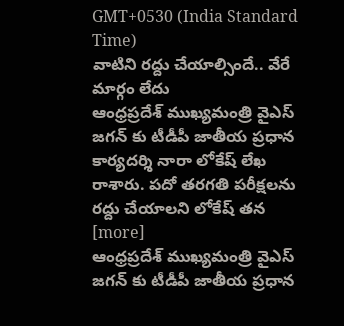GMT+0530 (India Standard Time)
వాటిని రద్దు చేయాల్సిందే.. వేరే మార్గం లేదు
ఆంధ్రప్రదేశ్ ముఖ్యమంత్రి వైఎస్ జగన్ కు టీడీపీ జాతీయ ప్రధాన కార్యదర్శి నారా లోకేష్ లేఖ రాశారు. పదో తరగతి పరీక్షలను రద్దు చేయాలని లోకేష్ తన [more]
ఆంధ్రప్రదేశ్ ముఖ్యమంత్రి వైఎస్ జగన్ కు టీడీపీ జాతీయ ప్రధాన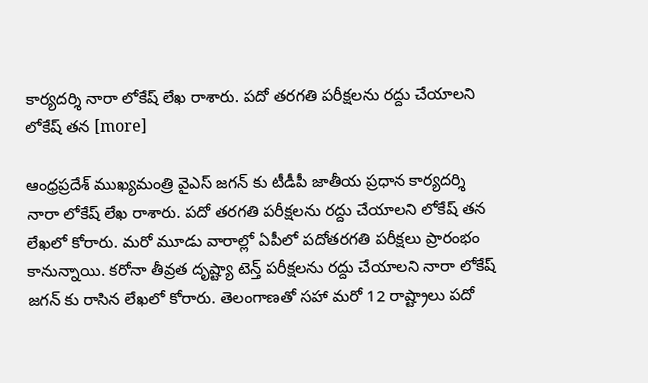కార్యదర్శి నారా లోకేష్ లేఖ రాశారు. పదో తరగతి పరీక్షలను రద్దు చేయాలని లోకేష్ తన [more]

ఆంధ్రప్రదేశ్ ముఖ్యమంత్రి వైఎస్ జగన్ కు టీడీపీ జాతీయ ప్రధాన కార్యదర్శి నారా లోకేష్ లేఖ రాశారు. పదో తరగతి పరీక్షలను రద్దు చేయాలని లోకేష్ తన లేఖలో కోరారు. మరో మూడు వారాల్లో ఏపీలో పదోతరగతి పరీక్షలు ప్రారంభం కానున్నాయి. కరోనా తీవ్రత దృష్ట్యా టెన్త్ పరీక్షలను రద్దు చేయాలని నారా లోకేష్ జగన్ కు రాసిన లేఖలో కోరారు. తెలంగాణతో సహా మరో 12 రాష్ట్రాలు పదో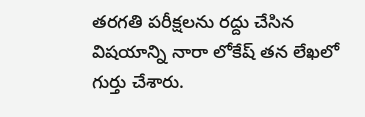తరగతి పరీక్షలను రద్దు చేసిన విషయాన్ని నారా లోకేష్ తన లేఖలో గుర్తు చేశారు.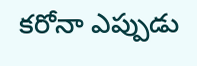కరోనా ఎప్పుడు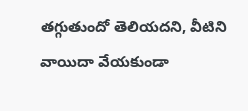తగ్గుతుందో తెలియదని, వీటిని వాయిదా వేయకుండా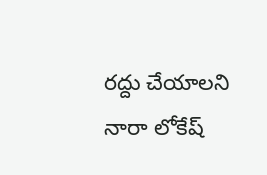రద్దు చేయాలని నారా లోకేష్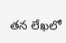తన లేఖలో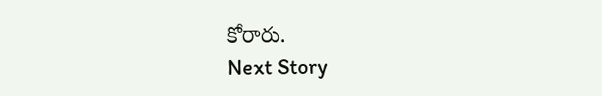కోరారు.
Next Story